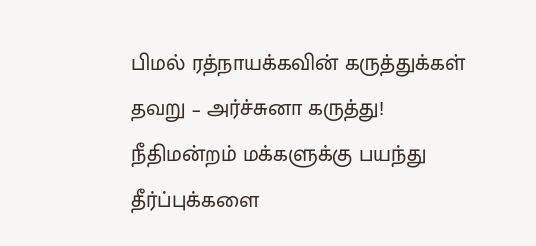பிமல் ரத்நாயக்கவின் கருத்துக்கள் தவறு – அர்ச்சுனா கருத்து!
நீதிமன்றம் மக்களுக்கு பயந்து தீர்ப்புக்களை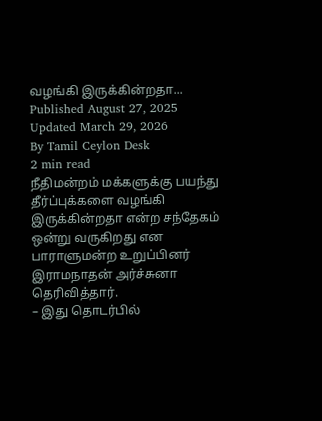வழங்கி இருக்கின்றதா...
Published August 27, 2025
Updated March 29, 2026
By Tamil Ceylon Desk
2 min read
நீதிமன்றம் மக்களுக்கு பயந்து தீர்ப்புக்களை வழங்கி இருக்கின்றதா என்ற சந்தேகம் ஒன்று வருகிறது என பாராளுமன்ற உறுப்பினர் இராமநாதன் அர்ச்சுனா தெரிவித்தார்.
– இது தொடர்பில்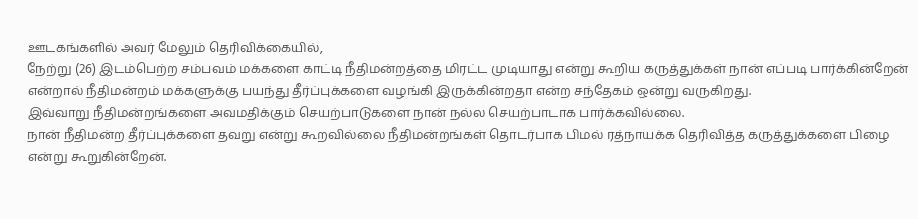ஊடகங்களில் அவர் மேலும் தெரிவிக்கையில்,
நேற்று (26) இடம்பெற்ற சம்பவம் மக்களை காட்டி நீதிமன்றத்தை மிரட்ட முடியாது என்று கூறிய கருத்துக்கள் நான் எப்படி பார்க்கின்றேன் என்றால் நீதிமன்றம் மக்களுக்கு பயந்து தீர்ப்புக்களை வழங்கி இருக்கின்றதா என்ற சந்தேகம் ஒன்று வருகிறது.
இவ்வாறு நீதிமன்றங்களை அவமதிக்கும் செயற்பாடுகளை நான் நல்ல செயற்பாடாக பார்க்கவில்லை.
நான் நீதிமன்ற தீர்ப்புக்களை தவறு என்று கூறவில்லை நீதிமன்றங்கள் தொடர்பாக பிமல் ரத்நாயக்க தெரிவித்த கருத்துக்களை பிழை என்று கூறுகின்றேன்.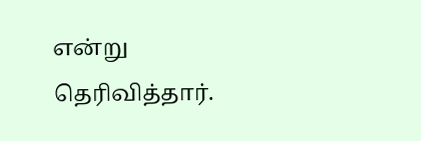என்று தெரிவித்தார்.